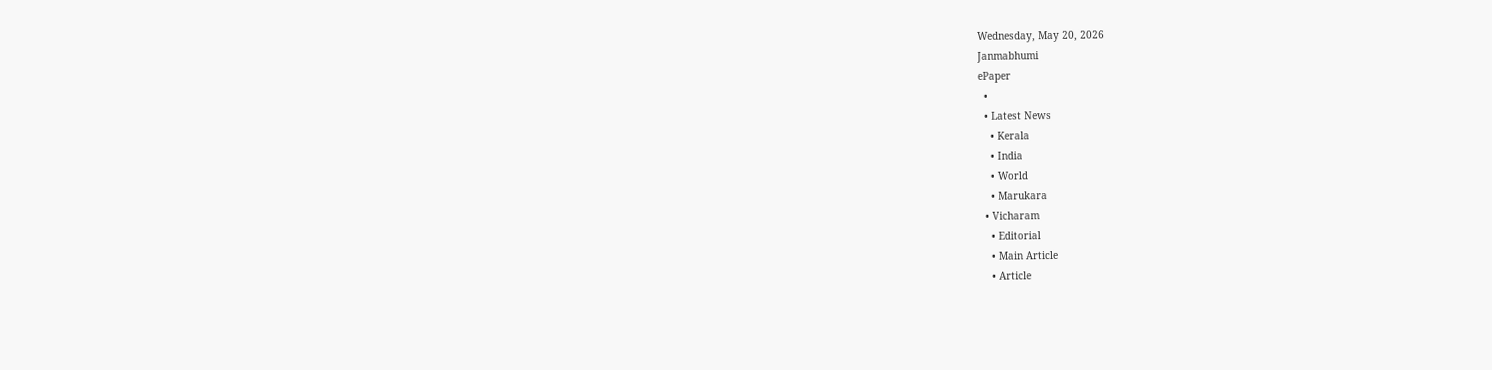Wednesday, May 20, 2026
Janmabhumi
ePaper
  •
  • Latest News
    • Kerala
    • India
    • World
    • Marukara
  • Vicharam
    • Editorial
    • Main Article
    • Article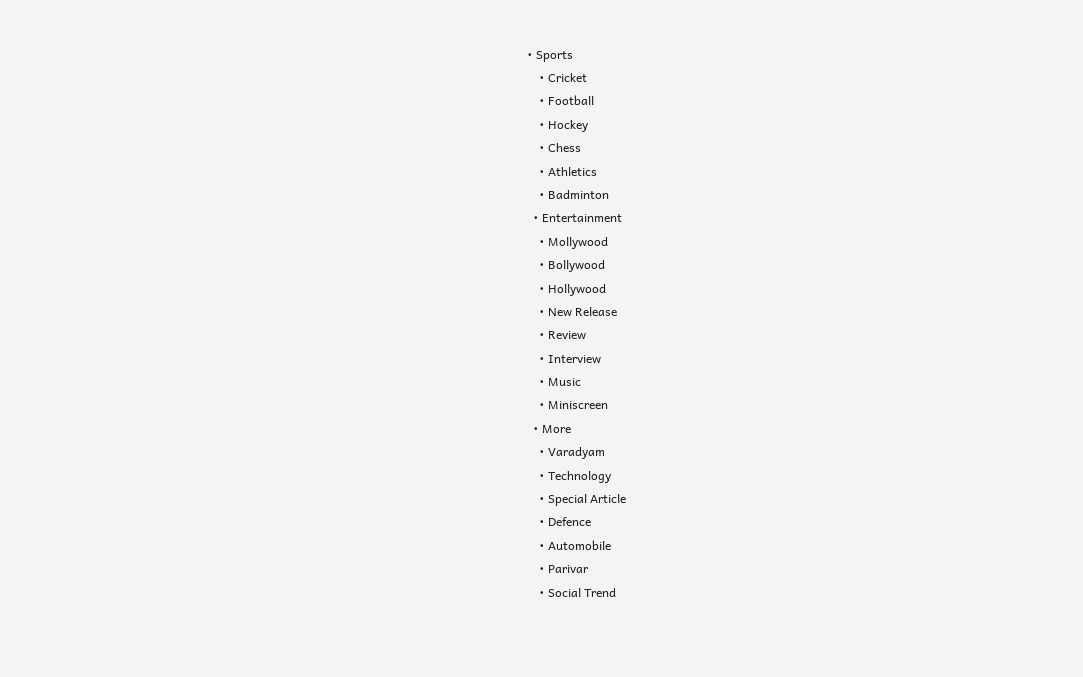• Sports
    • Cricket
    • Football
    • Hockey
    • Chess
    • Athletics
    • Badminton
  • Entertainment
    • Mollywood
    • Bollywood
    • Hollywood
    • New Release
    • Review
    • Interview
    • Music
    • Miniscreen
  • More
    • Varadyam
    • Technology
    • Special Article
    • Defence
    • Automobile
    • Parivar
    • Social Trend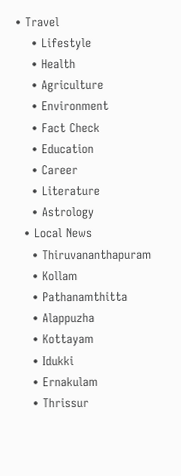• Travel
    • Lifestyle
    • Health
    • Agriculture
    • Environment
    • Fact Check
    • Education
    • Career
    • Literature
    • Astrology
  • Local News
    • Thiruvananthapuram
    • Kollam
    • Pathanamthitta
    • Alappuzha
    • Kottayam
    • Idukki
    • Ernakulam
    • Thrissur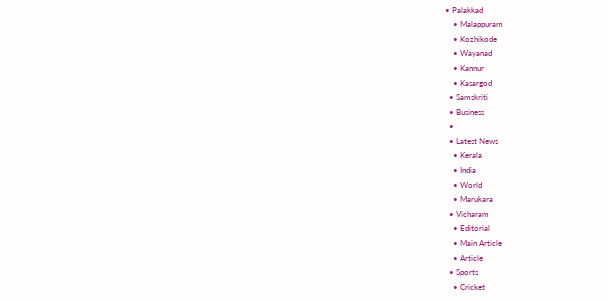• Palakkad
    • Malappuram
    • Kozhikode
    • Wayanad
    • Kannur
    • Kasargod
  • Samskriti
  • Business
  •
  • Latest News
    • Kerala
    • India
    • World
    • Marukara
  • Vicharam
    • Editorial
    • Main Article
    • Article
  • Sports
    • Cricket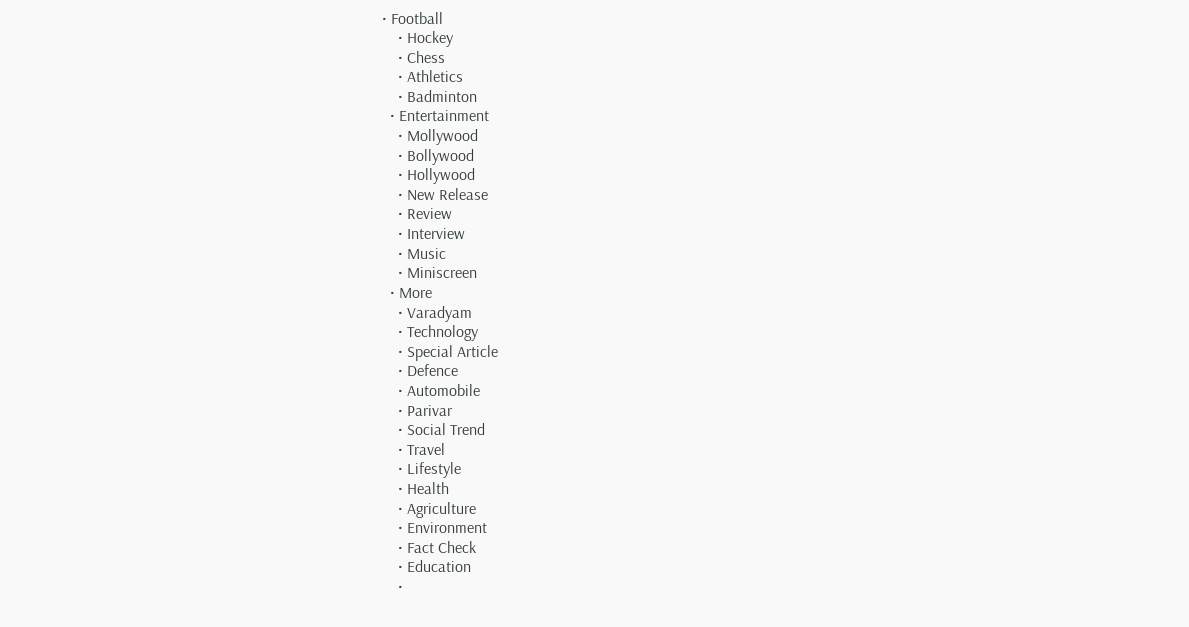• Football
    • Hockey
    • Chess
    • Athletics
    • Badminton
  • Entertainment
    • Mollywood
    • Bollywood
    • Hollywood
    • New Release
    • Review
    • Interview
    • Music
    • Miniscreen
  • More
    • Varadyam
    • Technology
    • Special Article
    • Defence
    • Automobile
    • Parivar
    • Social Trend
    • Travel
    • Lifestyle
    • Health
    • Agriculture
    • Environment
    • Fact Check
    • Education
    •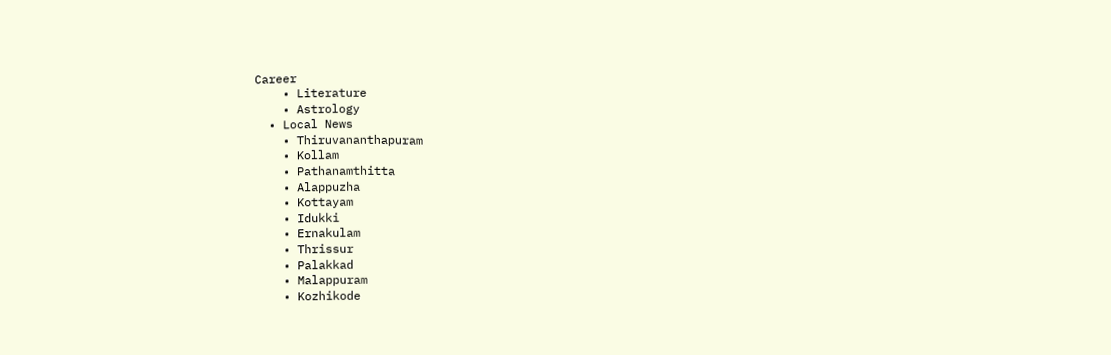Career
    • Literature
    • Astrology
  • Local News
    • Thiruvananthapuram
    • Kollam
    • Pathanamthitta
    • Alappuzha
    • Kottayam
    • Idukki
    • Ernakulam
    • Thrissur
    • Palakkad
    • Malappuram
    • Kozhikode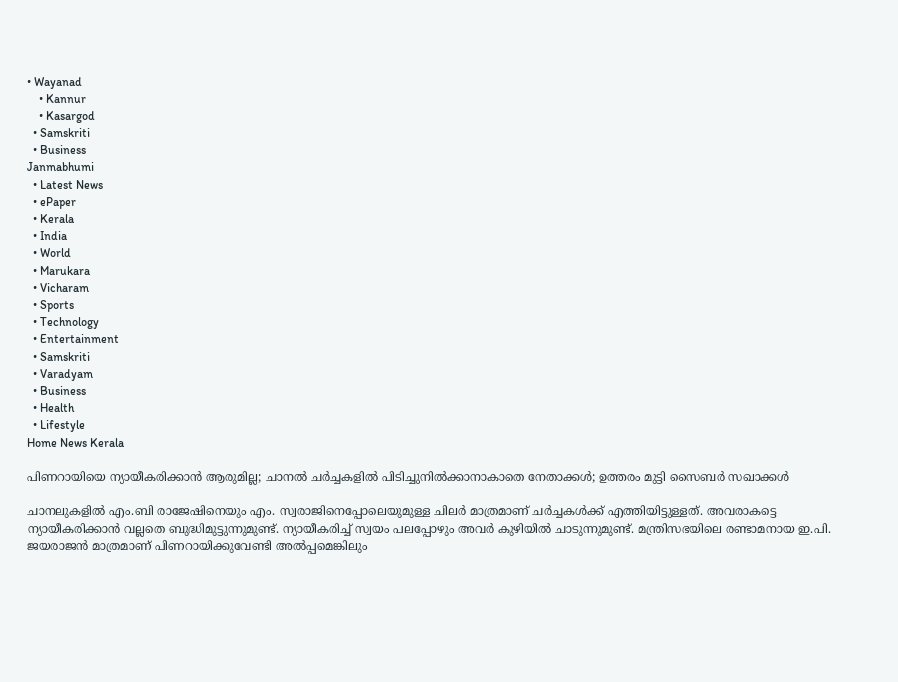• Wayanad
    • Kannur
    • Kasargod
  • Samskriti
  • Business
Janmabhumi
  • Latest News
  • ePaper
  • Kerala
  • India
  • World
  • Marukara
  • Vicharam
  • Sports
  • Technology
  • Entertainment
  • Samskriti
  • Varadyam
  • Business
  • Health
  • Lifestyle
Home News Kerala

പിണറായിയെ ന്യായീകരിക്കാന്‍ ആരുമില്ല; ചാനല്‍ ചര്‍ച്ചകളില്‍ പിടിച്ചുനില്‍ക്കാനാകാതെ നേതാക്കള്‍; ഉത്തരം മുട്ടി സൈബര്‍ സഖാക്കള്‍

ചാനലുകളില്‍ എം.ബി രാജേഷിനെയും എം. സ്വരാജിനെപ്പോലെയുമുള്ള ചിലര്‍ മാത്രമാണ് ചര്‍ച്ചകള്‍ക്ക് എത്തിയിട്ടുള്ളത്. അവരാകട്ടെ ന്യായീകരിക്കാന്‍ വല്ലതെ ബുദ്ധിമുട്ടുന്നുമുണ്ട്. ന്യായീകരിച്ച് സ്വയം പലപ്പോഴും അവര്‍ കുഴിയില്‍ ചാടുന്നുമുണ്ട്. മന്ത്രിസഭയിലെ രണ്ടാമനായ ഇ.പി. ജയരാജന്‍ മാത്രമാണ് പിണറായിക്കുവേണ്ടി അല്‍പ്പമെങ്കിലും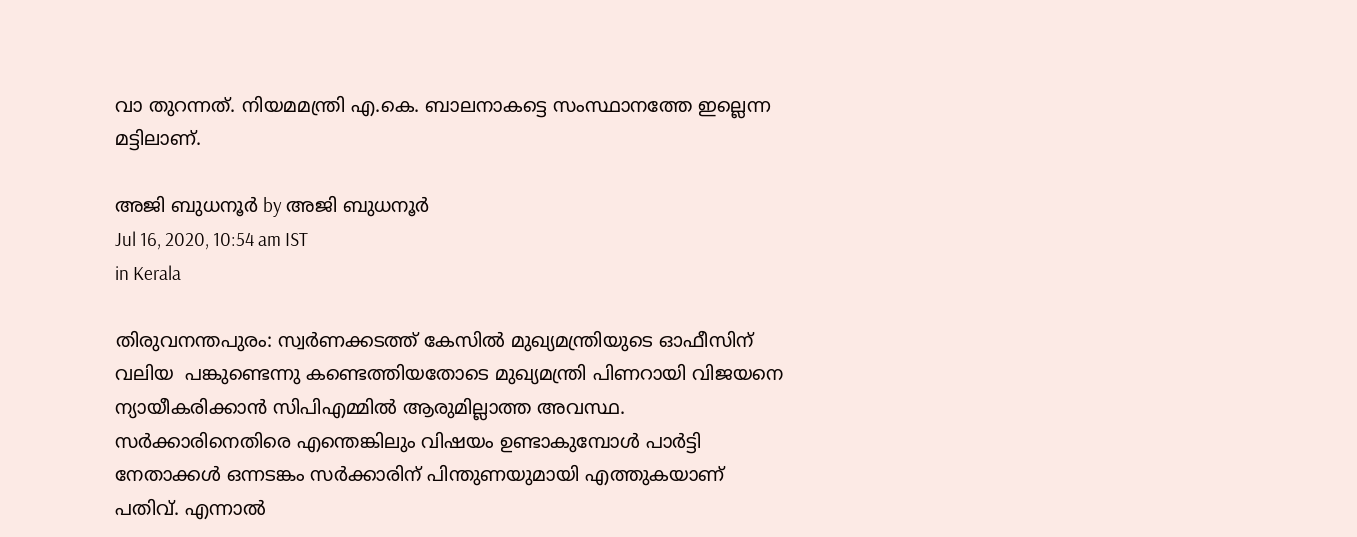വാ തുറന്നത്. നിയമമന്ത്രി എ.കെ. ബാലനാകട്ടെ സംസ്ഥാനത്തേ ഇല്ലെന്ന മട്ടിലാണ്.

അജി ബുധനൂര്‍ by അജി ബുധനൂര്‍
Jul 16, 2020, 10:54 am IST
in Kerala

തിരുവനന്തപുരം: സ്വര്‍ണക്കടത്ത് കേസില്‍ മുഖ്യമന്ത്രിയുടെ ഓഫീസിന് വലിയ  പങ്കുണ്ടെന്നു കണ്ടെത്തിയതോടെ മുഖ്യമന്ത്രി പിണറായി വിജയനെ ന്യായീകരിക്കാന്‍ സിപിഎമ്മില്‍ ആരുമില്ലാത്ത അവസ്ഥ. സര്‍ക്കാരിനെതിരെ എന്തെങ്കിലും വിഷയം ഉണ്ടാകുമ്പോള്‍ പാര്‍ട്ടി നേതാക്കള്‍ ഒന്നടങ്കം സര്‍ക്കാരിന് പിന്തുണയുമായി എത്തുകയാണ് പതിവ്. എന്നാല്‍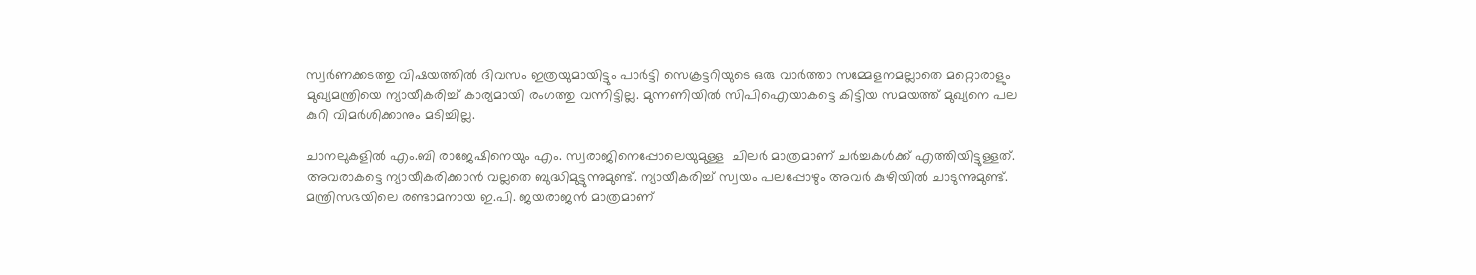സ്വര്‍ണക്കടത്തു വിഷയത്തില്‍ ദിവസം ഇത്രയുമായിട്ടും പാര്‍ട്ടി സെക്രട്ടറിയുടെ ഒരു വാര്‍ത്താ സമ്മേളനമല്ലാതെ മറ്റൊരാളും മുഖ്യമന്ത്രിയെ ന്യായീകരിച്ച് കാര്യമായി രംഗത്തു വന്നിട്ടില്ല. മുന്നണിയില്‍ സിപിഐയാകട്ടെ കിട്ടിയ സമയത്ത് മുഖ്യനെ പല കുറി വിമര്‍ശിക്കാനും മടിച്ചില്ല.

ചാനലുകളില്‍ എം.ബി രാജേഷിനെയും എം. സ്വരാജിനെപ്പോലെയുമുള്ള  ചിലര്‍ മാത്രമാണ് ചര്‍ച്ചകള്‍ക്ക് എത്തിയിട്ടുള്ളത്. അവരാകട്ടെ ന്യായീകരിക്കാന്‍ വല്ലതെ ബുദ്ധിമുട്ടുന്നുമുണ്ട്. ന്യായീകരിച്ച് സ്വയം പലപ്പോഴും അവര്‍ കുഴിയില്‍ ചാടുന്നുമുണ്ട്. മന്ത്രിസഭയിലെ രണ്ടാമനായ ഇ.പി. ജയരാജന്‍ മാത്രമാണ്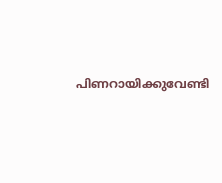പിണറായിക്കുവേണ്ടി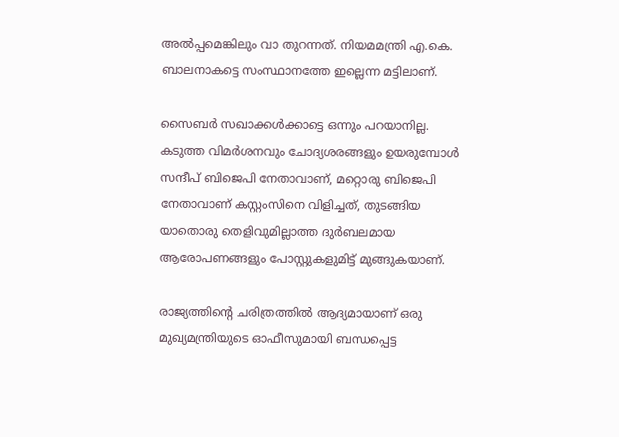അല്‍പ്പമെങ്കിലും വാ തുറന്നത്. നിയമമന്ത്രി എ.കെ. ബാലനാകട്ടെ സംസ്ഥാനത്തേ ഇല്ലെന്ന മട്ടിലാണ്.

സൈബര്‍ സഖാക്കള്‍ക്കാട്ടെ ഒന്നും പറയാനില്ല. കടുത്ത വിമര്‍ശനവും ചോദ്യശരങ്ങളും ഉയരുമ്പോള്‍ സന്ദീപ് ബിജെപി നേതാവാണ്, മറ്റൊരു ബിജെപി നേതാവാണ് കസ്റ്റംസിനെ വിളിച്ചത്, തുടങ്ങിയ യാതൊരു തെളിവുമില്ലാത്ത ദുര്‍ബലമായ ആരോപണങ്ങളും പോസ്റ്റുകളുമിട്ട് മുങ്ങുകയാണ്.

രാജ്യത്തിന്റെ ചരിത്രത്തില്‍ ആദ്യമായാണ് ഒരു മുഖ്യമന്ത്രിയുടെ ഓഫീസുമായി ബന്ധപ്പെട്ട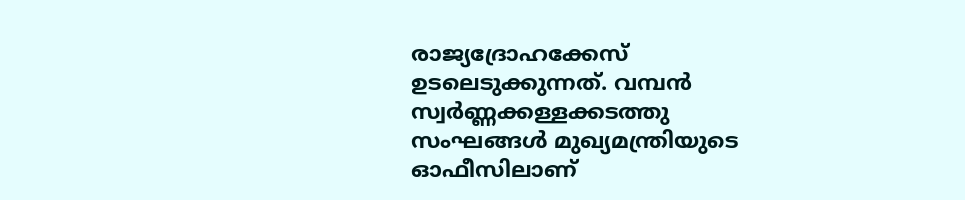രാജ്യദ്രോഹക്കേസ് ഉടലെടുക്കുന്നത്. വമ്പന്‍ സ്വര്‍ണ്ണക്കള്ളക്കടത്തു സംഘങ്ങള്‍ മുഖ്യമന്ത്രിയുടെ ഓഫീസിലാണ്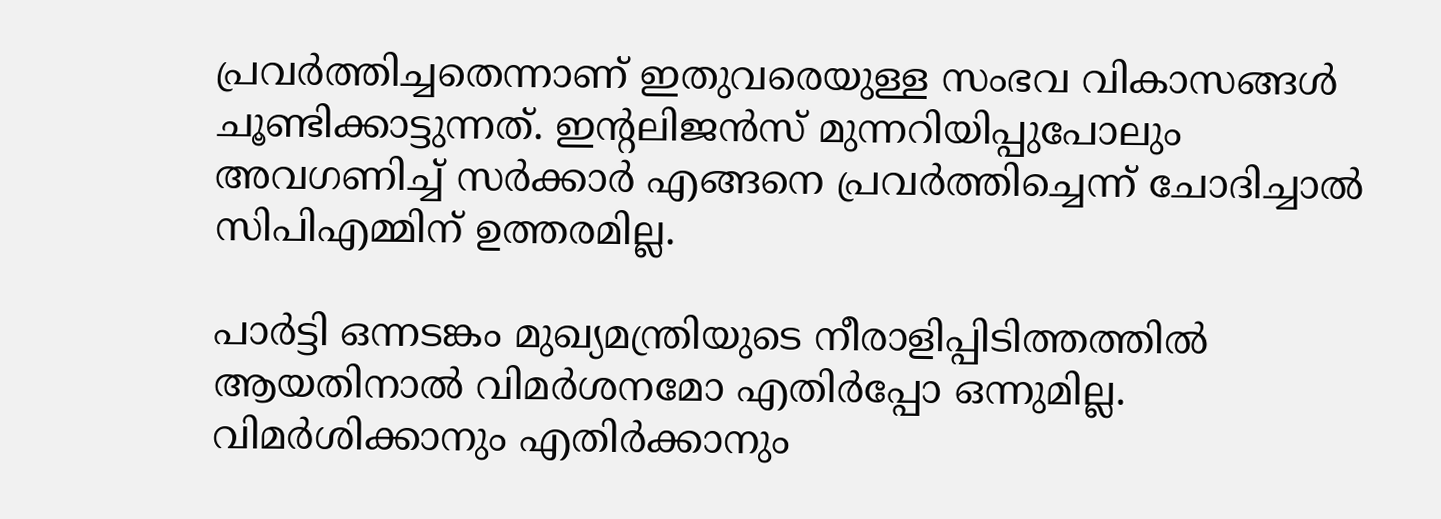പ്രവര്‍ത്തിച്ചതെന്നാണ് ഇതുവരെയുള്ള സംഭവ വികാസങ്ങള്‍ ചൂണ്ടിക്കാട്ടുന്നത്. ഇന്റലിജന്‍സ് മുന്നറിയിപ്പുപോലും അവഗണിച്ച് സര്‍ക്കാര്‍ എങ്ങനെ പ്രവര്‍ത്തിച്ചെന്ന് ചോദിച്ചാല്‍ സിപിഎമ്മിന് ഉത്തരമില്ല.

പാര്‍ട്ടി ഒന്നടങ്കം മുഖ്യമന്ത്രിയുടെ നീരാളിപ്പിടിത്തത്തില്‍ ആയതിനാല്‍ വിമര്‍ശനമോ എതിര്‍പ്പോ ഒന്നുമില്ല. വിമര്‍ശിക്കാനും എതിര്‍ക്കാനും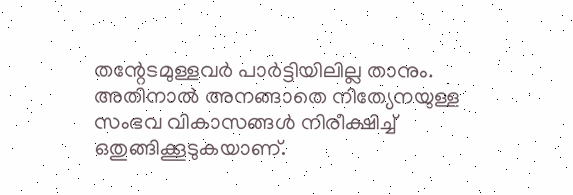തന്റേടമുള്ളവര്‍ പാര്‍ട്ടിയിലില്ല താനും. അതിനാല്‍ അനങ്ങാതെ നിത്യേനയുള്ള സംഭവ വികാസങ്ങള്‍ നിരീക്ഷിച്ച് ഒതുങ്ങിക്കൂടുകയാണ്.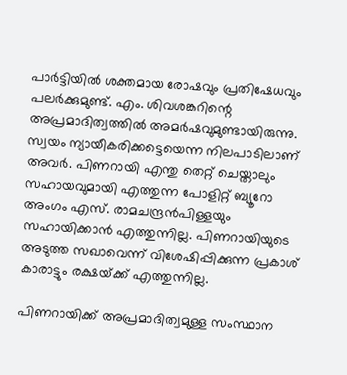പാര്‍ട്ടിയില്‍ ശക്തമായ രോഷവും പ്രതിഷേധവും പലര്‍ക്കുമുണ്ട്. എം. ശിവശങ്കറിന്റെ അപ്രമാദിത്വത്തില്‍ അമര്‍ഷവുമുണ്ടായിരുന്നു. സ്വയം ന്യായീകരിക്കട്ടെയെന്ന നിലപാടിലാണ് അവര്‍. പിണറായി എന്തു തെറ്റ് ചെയ്താലും സഹായവുമായി എത്തുന്ന പോളിറ്റ് ബ്യൂറോ അംഗം എസ്. രാമചന്ദ്രന്‍പിള്ളയും  സഹായിക്കാന്‍ എത്തുന്നില്ല. പിണറായിയുടെ അടുത്ത സഖാവെന്ന് വിശേഷിപ്പിക്കുന്ന പ്രകാശ് കാരാട്ടും രക്ഷയ്‌ക്ക് എത്തുന്നില്ല.

പിണറായിക്ക് അപ്രമാദിത്വമുള്ള സംസ്ഥാന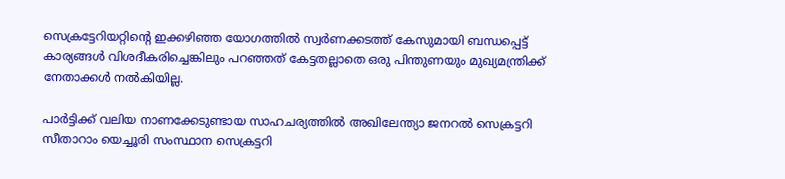സെക്രട്ടേറിയറ്റിന്റെ ഇക്കഴിഞ്ഞ യോഗത്തില്‍ സ്വര്‍ണക്കടത്ത് കേസുമായി ബന്ധപ്പെട്ട് കാര്യങ്ങള്‍ വിശദീകരിച്ചെങ്കിലും പറഞ്ഞത് കേട്ടതല്ലാതെ ഒരു പിന്തുണയും മുഖ്യമന്ത്രിക്ക് നേതാക്കള്‍ നല്‍കിയില്ല.

പാര്‍ട്ടിക്ക് വലിയ നാണക്കേടുണ്ടായ സാഹചര്യത്തില്‍ അഖിലേന്ത്യാ ജനറല്‍ സെക്രട്ടറി സീതാറാം യെച്ചൂരി സംസ്ഥാന സെക്രട്ടറി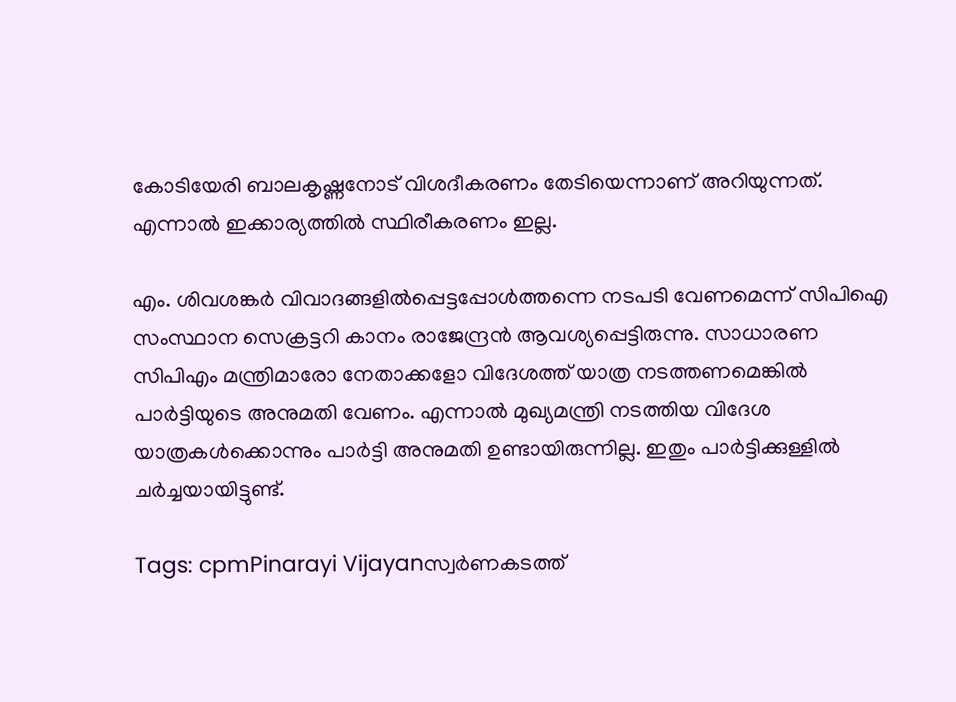കോടിയേരി ബാലകൃഷ്ണനോട് വിശദീകരണം തേടിയെന്നാണ് അറിയുന്നത്. എന്നാല്‍ ഇക്കാര്യത്തില്‍ സ്ഥിരീകരണം ഇല്ല.

എം. ശിവശങ്കര്‍ വിവാദങ്ങളില്‍പ്പെട്ടപ്പോള്‍ത്തന്നെ നടപടി വേണമെന്ന് സിപിഐ സംസ്ഥാന സെക്രട്ടറി കാനം രാജേന്ദ്രന്‍ ആവശ്യപ്പെട്ടിരുന്നു. സാധാരണ സിപിഎം മന്ത്രിമാരോ നേതാക്കളോ വിദേശത്ത് യാത്ര നടത്തണമെങ്കില്‍ പാര്‍ട്ടിയുടെ അനുമതി വേണം. എന്നാല്‍ മുഖ്യമന്ത്രി നടത്തിയ വിദേശ യാത്രകള്‍ക്കൊന്നും പാര്‍ട്ടി അനുമതി ഉണ്ടായിരുന്നില്ല. ഇതും പാര്‍ട്ടിക്കുള്ളില്‍  ചര്‍ച്ചയായിട്ടുണ്ട്.

Tags: cpmPinarayi Vijayanസ്വര്‍ണകടത്ത്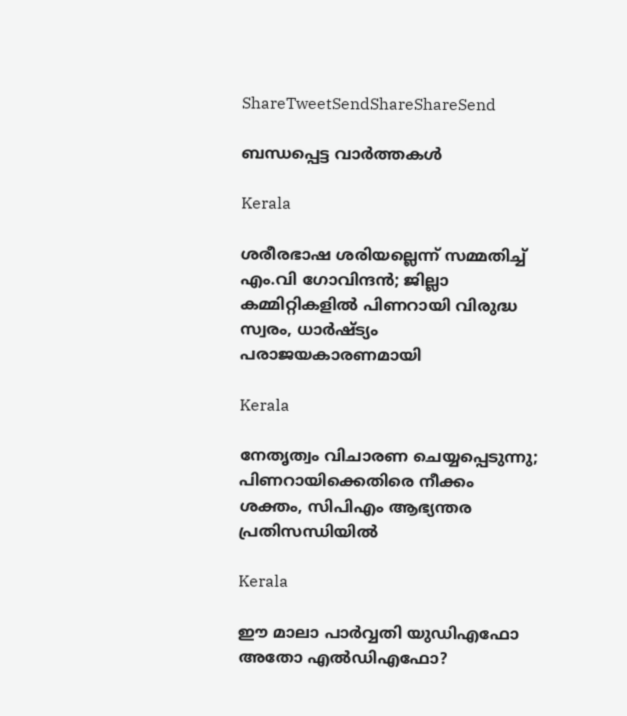ShareTweetSendShareShareSend

ബന്ധപ്പെട്ട വാര്‍ത്തകള്‍

Kerala

ശരീരഭാഷ ശരിയല്ലെന്ന് സമ്മതിച്ച് എം.വി ഗോവിന്ദൻ; ജില്ലാ കമ്മിറ്റികളിൽ പിണറായി വിരുദ്ധ സ്വരം, ധാർഷ്ട്യം പരാജയകാരണമായി

Kerala

നേതൃത്വം വിചാരണ ചെയ്യപ്പെടുന്നു; പിണറായിക്കെതിരെ നീക്കം ശക്തം, സിപിഎം ആഭ്യന്തര പ്രതിസന്ധിയില്‍

Kerala

ഈ മാലാ പാര്‍വ്വതി യുഡിഎഫോ അതോ എല്‍ഡിഎഫോ?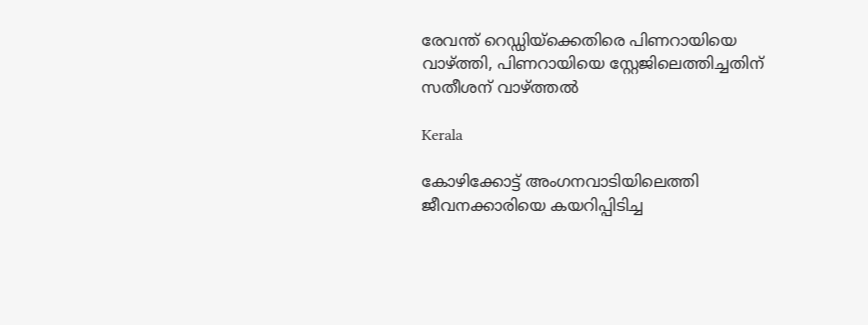രേവന്ത് റെഡ്ഡിയ്‌ക്കെതിരെ പിണറായിയെ വാഴ്‌ത്തി, പിണറായിയെ സ്റ്റേജിലെത്തിച്ചതിന് സതീശന് വാഴ്‌ത്തല്‍

Kerala

കോഴിക്കോട്ട് അംഗനവാടിയിലെത്തി ജീവനക്കാരിയെ കയറിപ്പിടിച്ച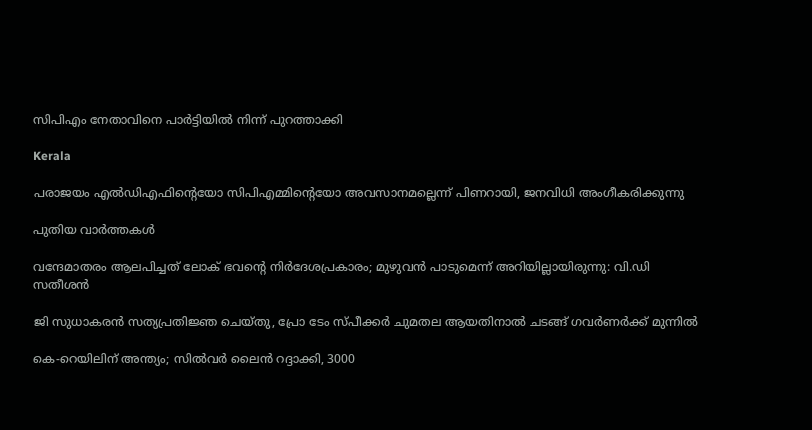സിപിഎം നേതാവിനെ പാർട്ടിയിൽ നിന്ന് പുറത്താക്കി

Kerala

പരാജയം എല്‍ഡിഎഫിന്റെയോ സിപിഎമ്മിന്റെയോ അവസാനമല്ലെന്ന് പിണറായി, ജനവിധി അംഗീകരിക്കുന്നു

പുതിയ വാര്‍ത്തകള്‍

വന്ദേമാതരം ആലപിച്ചത് ലോക് ഭവന്റെ നിർദേശപ്രകാരം; മുഴുവൻ പാടുമെന്ന് അറിയില്ലായിരുന്നു: വി.ഡി സതീശൻ

ജി സുധാകരൻ സത്യപ്രതിജ്ഞ ചെയ്തു, പ്രോ ടേം സ്പീക്കർ ചുമതല ആയതിനാൽ ചടങ്ങ് ഗവർണർക്ക് മുന്നിൽ

കെ-റെയിലിന് അന്ത്യം; സിൽവർ ലൈൻ റദ്ദാക്കി, 3000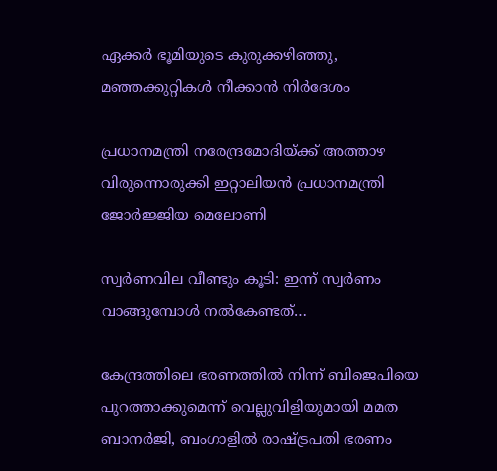ഏക്കർ ഭൂമിയുടെ കുരുക്കഴിഞ്ഞു, മഞ്ഞക്കുറ്റികൾ നീക്കാൻ നിർദേശം

പ്രധാനമന്ത്രി നരേന്ദ്രമോദിയ്‌ക്ക് അത്താഴ വിരുന്നൊരുക്കി ഇറ്റാലിയൻ പ്രധാനമന്ത്രി ജോർജ്ജിയ മെലോണി

സ്വർണവില വീണ്ടും കൂടി: ഇന്ന് സ്വർണം വാങ്ങുമ്പോൾ നൽകേണ്ടത്…

കേന്ദ്രത്തിലെ ഭരണത്തിൽ നിന്ന് ബിജെപിയെ പുറത്താക്കുമെന്ന് വെല്ലുവിളിയുമായി മമത ബാനർജി, ബംഗാളിൽ രാഷ്‌ട്രപതി ഭരണം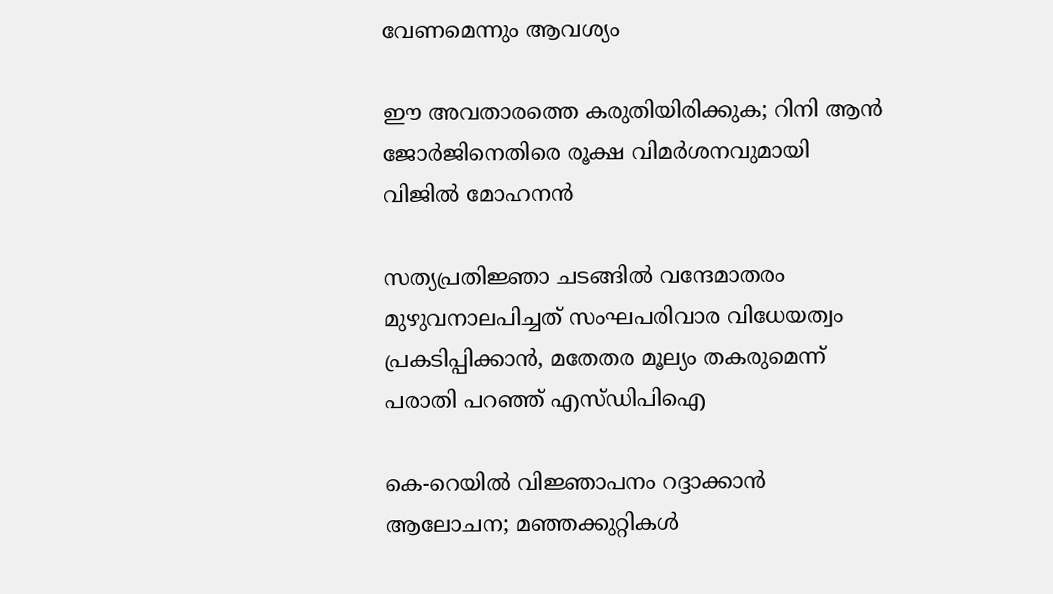വേണമെന്നും ആവശ്യം

ഈ അവതാരത്തെ കരുതിയിരിക്കുക; റിനി ആൻ ജോർജിനെതിരെ രൂക്ഷ വിമർശനവുമായി വിജിൽ മോഹനൻ

സത്യപ്രതിജ്ഞാ ചടങ്ങില്‍ വന്ദേമാതരം മുഴുവനാലപിച്ചത് സംഘപരിവാര വിധേയത്വം പ്രകടിപ്പിക്കാൻ, മതേതര മൂല്യം തകരുമെന്ന് പരാതി പറഞ്ഞ് എസ്ഡിപിഐ

കെ-റെയിൽ വിജ്ഞാപനം റദ്ദാക്കാൻ ആലോചന; മഞ്ഞക്കുറ്റികൾ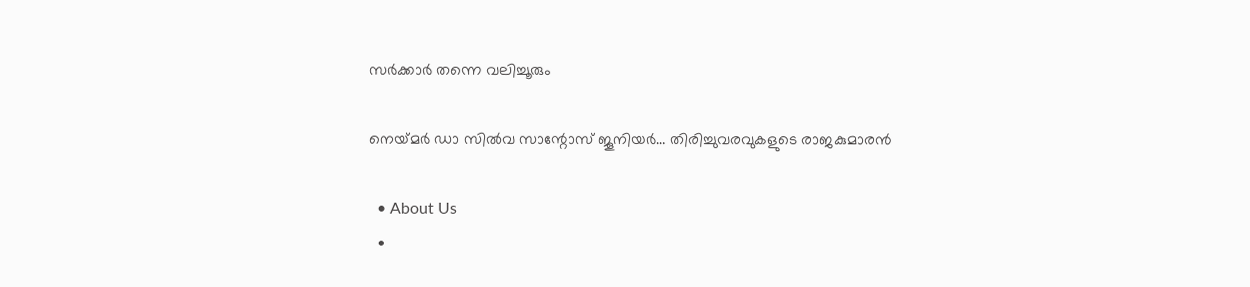സർക്കാർ തന്നെ വലിച്ചൂരും

നെയ്‌മര്‍ ഡാ സില്‍വ സാന്റോസ് ജൂനിയര്‍… തിരിച്ചുവരവുകളുടെ രാജകുമാരന്‍

  • About Us
  •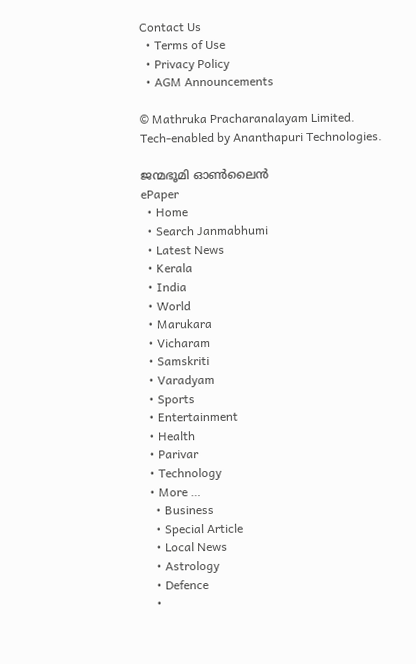Contact Us
  • Terms of Use
  • Privacy Policy
  • AGM Announcements

© Mathruka Pracharanalayam Limited.
Tech-enabled by Ananthapuri Technologies.

ജന്മഭൂമി ഓണ്‍ലൈന്‍
ePaper
  • Home
  • Search Janmabhumi
  • Latest News
  • Kerala
  • India
  • World
  • Marukara
  • Vicharam
  • Samskriti
  • Varadyam
  • Sports
  • Entertainment
  • Health
  • Parivar
  • Technology
  • More …
    • Business
    • Special Article
    • Local News
    • Astrology
    • Defence
    •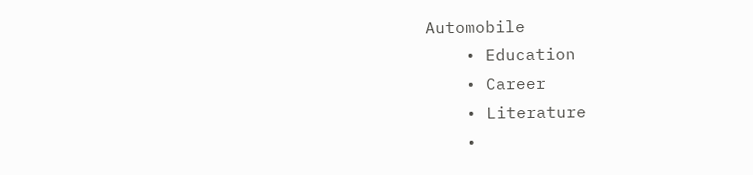Automobile
    • Education
    • Career
    • Literature
    •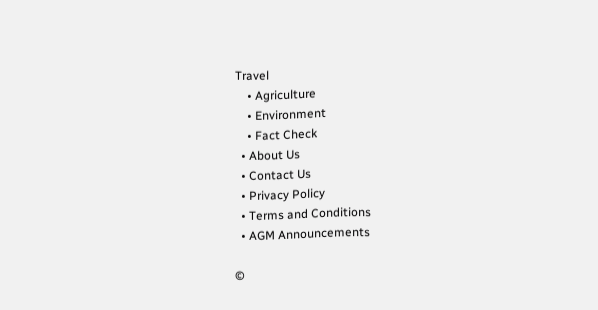Travel
    • Agriculture
    • Environment
    • Fact Check
  • About Us
  • Contact Us
  • Privacy Policy
  • Terms and Conditions
  • AGM Announcements

©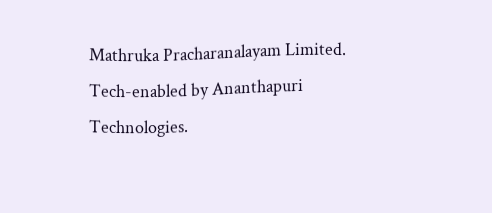Mathruka Pracharanalayam Limited.
Tech-enabled by Ananthapuri Technologies.